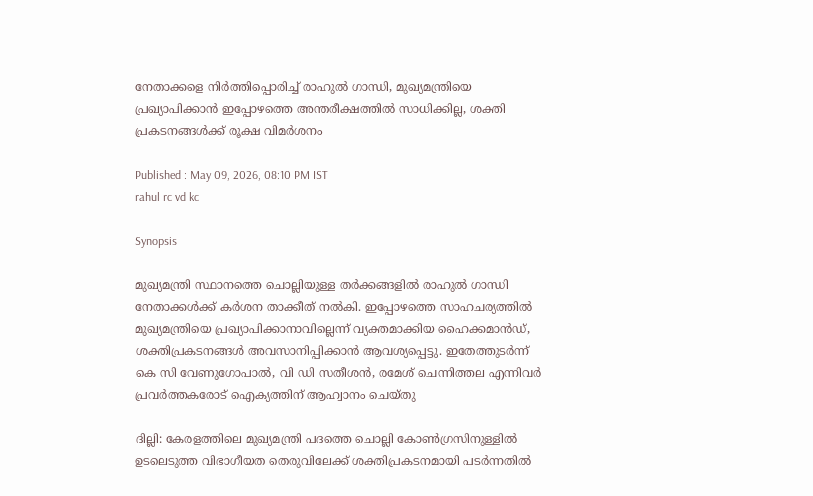നേതാക്കളെ നിർത്തിപ്പൊരിച്ച് രാഹുൽ ഗാന്ധി, മുഖ്യമന്ത്രിയെ പ്രഖ്യാപിക്കാൻ ഇപ്പോഴത്തെ അന്തരീക്ഷത്തിൽ സാധിക്കില്ല, ശക്തി പ്രകടനങ്ങൾക്ക് രൂക്ഷ വിമർശനം

Published : May 09, 2026, 08:10 PM IST
rahul rc vd kc

Synopsis

മുഖ്യമന്ത്രി സ്ഥാനത്തെ ചൊല്ലിയുള്ള തർക്കങ്ങളിൽ രാഹുൽ ഗാന്ധി നേതാക്കൾക്ക് കർശന താക്കീത് നൽകി. ഇപ്പോഴത്തെ സാഹചര്യത്തിൽ മുഖ്യമന്ത്രിയെ പ്രഖ്യാപിക്കാനാവില്ലെന്ന് വ്യക്തമാക്കിയ ഹൈക്കമാൻഡ്, ശക്തിപ്രകടനങ്ങൾ അവസാനിപ്പിക്കാൻ ആവശ്യപ്പെട്ടു. ഇതേത്തുടർന്ന് കെ സി വേണുഗോപാൽ, വി ഡി സതീശൻ, രമേശ് ചെന്നിത്തല എന്നിവർ പ്രവർത്തകരോട് ഐക്യത്തിന് ആഹ്വാനം ചെയ്തു

ദില്ലി: കേരളത്തിലെ മുഖ്യമന്ത്രി പദത്തെ ചൊല്ലി കോൺഗ്രസിനുള്ളിൽ ഉടലെടുത്ത വിഭാഗീയത തെരുവിലേക്ക് ശക്തിപ്രകടനമായി പടർന്നതിൽ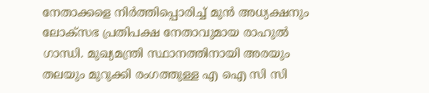നേതാക്കളെ നിർത്തിപ്പൊരിച്ച് മുൻ അധ്യക്ഷനും ലോക്സഭ പ്രതിപക്ഷ നേതാവുമായ രാഹുൽ ഗാന്ധി. മുഖ്യമന്ത്രി സ്ഥാനത്തിനായി അരയും തലയും മുറുക്കി രംഗത്തുള്ള എ ഐ സി സി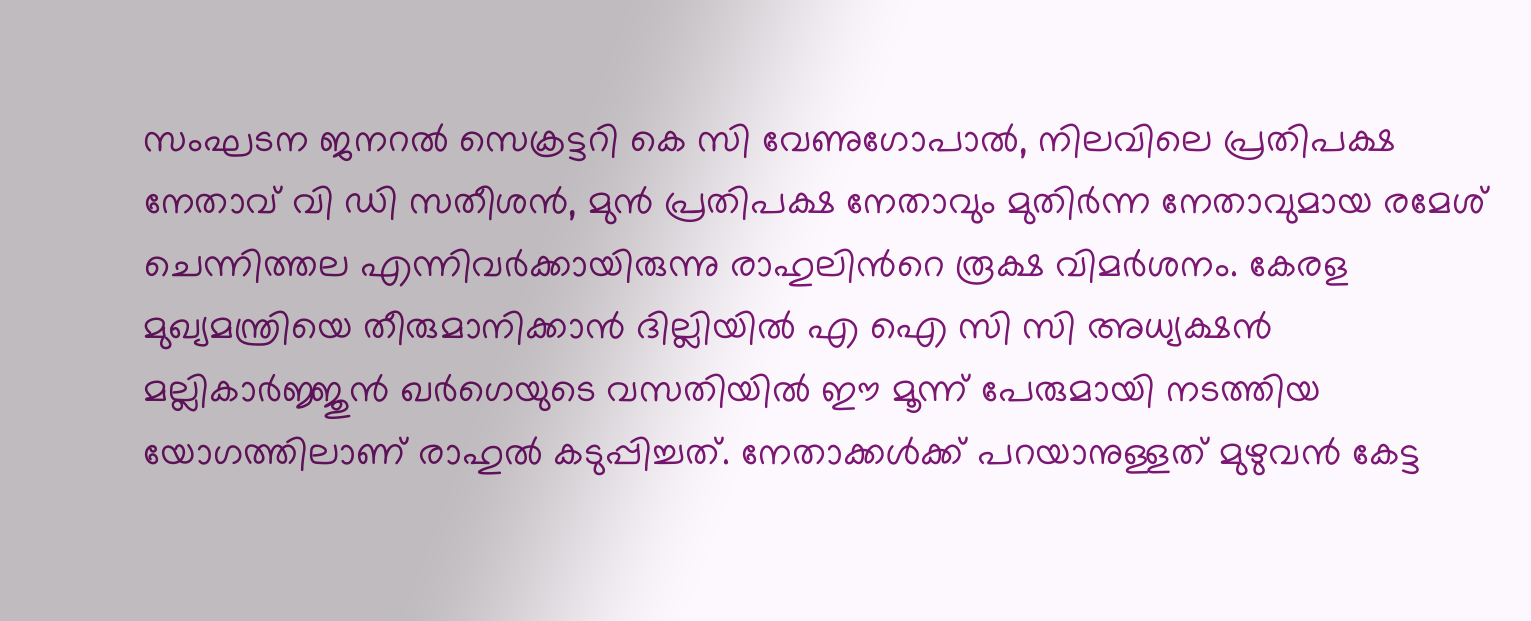സംഘടന ജനറൽ സെക്രട്ടറി കെ സി വേണുഗോപാൽ, നിലവിലെ പ്രതിപക്ഷ നേതാവ് വി ഡി സതീശൻ, മുൻ പ്രതിപക്ഷ നേതാവും മുതിർന്ന നേതാവുമായ രമേശ് ചെന്നിത്തല എന്നിവർക്കായിരുന്നു രാഹുലിന്‍റെ രൂക്ഷ വിമർശനം. കേരള മുഖ്യമന്ത്രിയെ തീരുമാനിക്കാൻ ദില്ലിയിൽ എ ഐ സി സി അധ്യക്ഷൻ മല്ലികാർജ്ജുൻ ഖർഗെയുടെ വസതിയിൽ ഈ മൂന്ന് പേരുമായി നടത്തിയ യോഗത്തിലാണ് രാഹുൽ കടുപ്പിച്ചത്. നേതാക്കൾക്ക് പറയാനുള്ളത് മുഴുവൻ കേട്ട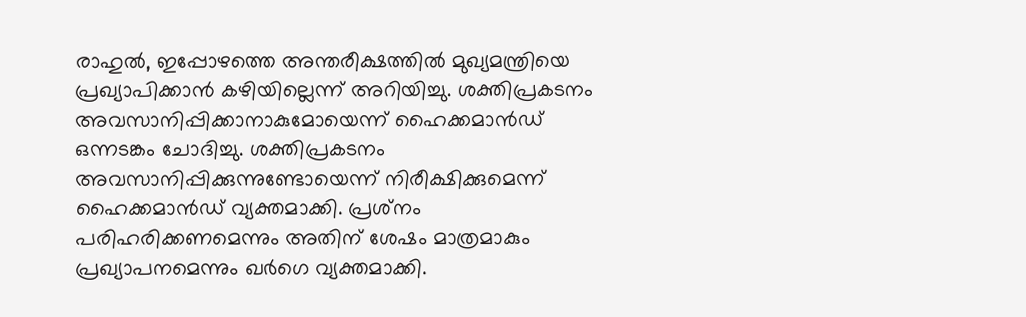രാഹുൽ, ഇപ്പോഴത്തെ അന്തരീക്ഷത്തിൽ മുഖ്യമന്ത്രിയെ പ്രഖ്യാപിക്കാൻ കഴിയില്ലെന്ന് അറിയിച്ചു. ശക്തിപ്രകടനം അവസാനിപ്പിക്കാനാകുമോയെന്ന് ഹൈക്കമാൻഡ് ഒന്നടങ്കം ചോദിച്ചു. ശക്തിപ്രകടനം അവസാനിപ്പിക്കുന്നുണ്ടോയെന്ന് നിരീക്ഷിക്കുമെന്ന് ഹൈക്കമാൻഡ് വ്യക്തമാക്കി. പ്രശ്‌നം പരിഹരിക്കണമെന്നും അതിന് ശേഷം മാത്രമാകും പ്രഖ്യാപനമെന്നും ഖർഗെ വ്യക്തമാക്കി.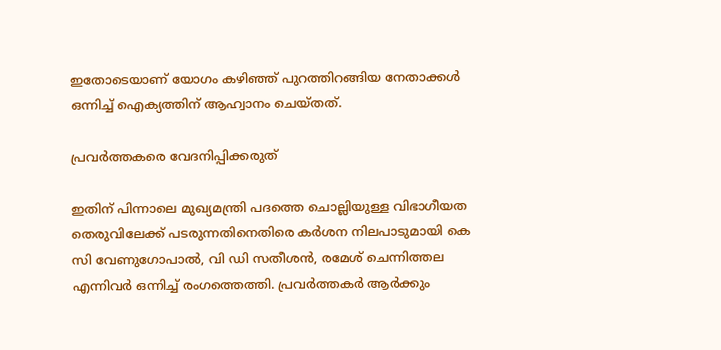ഇതോടെയാണ് യോഗം കഴിഞ്ഞ് പുറത്തിറങ്ങിയ നേതാക്കൾ ഒന്നിച്ച് ഐക്യത്തിന് ആഹ്വാനം ചെയ്തത്.

പ്രവർത്തകരെ വേദനിപ്പിക്കരുത്

ഇതിന് പിന്നാലെ മുഖ്യമന്ത്രി പദത്തെ ചൊല്ലിയുള്ള വിഭാഗീയത തെരുവിലേക്ക് പടരുന്നതിനെതിരെ കർശന നിലപാടുമായി കെ സി വേണുഗോപാൽ, വി ഡി സതീശൻ, രമേശ് ചെന്നിത്തല എന്നിവർ ഒന്നിച്ച് രംഗത്തെത്തി. പ്രവർത്തകർ ആർക്കും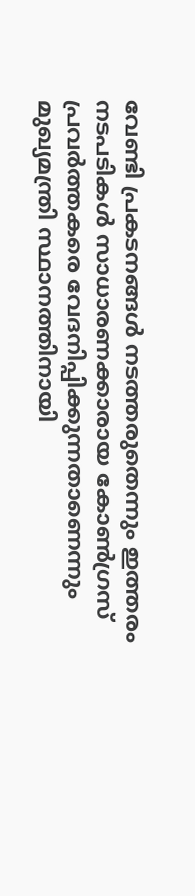വേണ്ടി പ്രകടനങ്ങൾ നടത്തരുതെന്നും ഇത്തരം നടപടികൾ സാധാരണക്കാരായ കോൺഗ്രസ് പ്രവർത്തകരെ വേദനിപ്പിക്കുന്നതാണെന്നും മുഖ്യമന്ത്രി സ്ഥാനത്തിനായി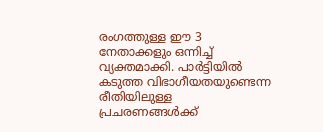രംഗത്തുള്ള ഈ 3 നേതാക്കളും ഒന്നിച്ച് വ്യക്തമാക്കി. പാർട്ടിയിൽ കടുത്ത വിഭാഗീയതയുണ്ടെന്ന രീതിയിലുള്ള പ്രചരണങ്ങൾക്ക്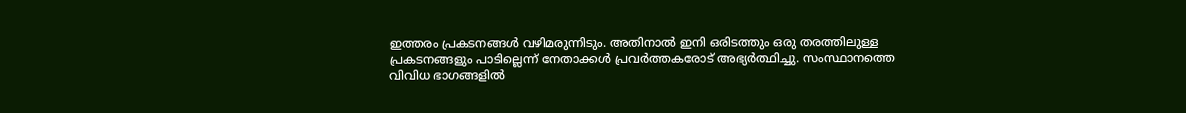ഇത്തരം പ്രകടനങ്ങൾ വഴിമരുന്നിടും. അതിനാൽ ഇനി ഒരിടത്തും ഒരു തരത്തിലുള്ള പ്രകടനങ്ങളും പാടില്ലെന്ന് നേതാക്കൾ പ്രവർത്തകരോട് അഭ്യർത്ഥിച്ചു. സംസ്ഥാനത്തെ വിവിധ ഭാഗങ്ങളിൽ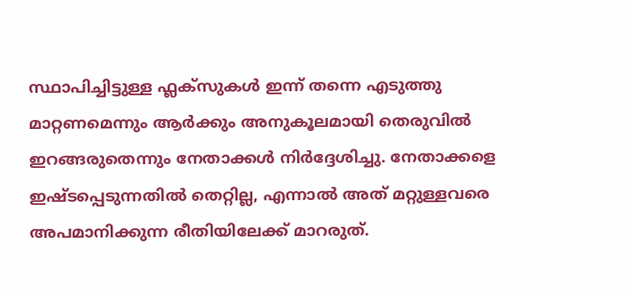സ്ഥാപിച്ചിട്ടുള്ള ഫ്ലക്സുകൾ ഇന്ന് തന്നെ എടുത്തു മാറ്റണമെന്നും ആർക്കും അനുകൂലമായി തെരുവിൽ ഇറങ്ങരുതെന്നും നേതാക്കൾ നിർദ്ദേശിച്ചു. നേതാക്കളെ ഇഷ്ടപ്പെടുന്നതിൽ തെറ്റില്ല, എന്നാൽ അത് മറ്റുള്ളവരെ അപമാനിക്കുന്ന രീതിയിലേക്ക് മാറരുത്.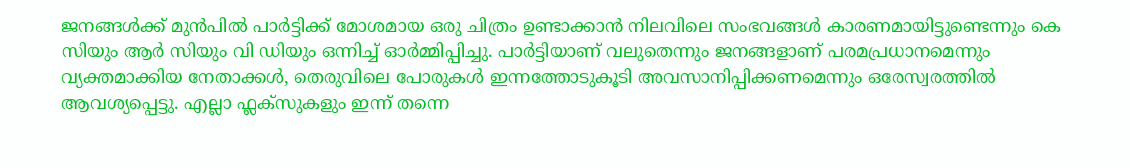ജനങ്ങൾക്ക് മുൻപിൽ പാർട്ടിക്ക് മോശമായ ഒരു ചിത്രം ഉണ്ടാക്കാൻ നിലവിലെ സംഭവങ്ങൾ കാരണമായിട്ടുണ്ടെന്നും കെ സിയും ആർ സിയും വി ഡിയും ഒന്നിച്ച് ഓർമ്മിപ്പിച്ചു. പാർട്ടിയാണ് വലുതെന്നും ജനങ്ങളാണ് പരമപ്രധാനമെന്നും വ്യക്തമാക്കിയ നേതാക്കൾ, തെരുവിലെ പോരുകൾ ഇന്നത്തോടുകൂടി അവസാനിപ്പിക്കണമെന്നും ഒരേസ്വരത്തിൽ ആവശ്യപ്പെട്ടു. എല്ലാ ഫ്ലക്സുകളും ഇന്ന് തന്നെ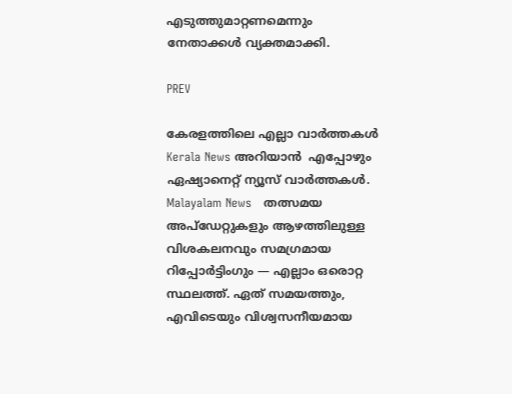എടുത്തുമാറ്റണമെന്നും നേതാക്കൾ വ്യക്തമാക്കി.

PREV

കേരളത്തിലെ എല്ലാ വാർത്തകൾ Kerala News അറിയാൻ  എപ്പോഴും ഏഷ്യാനെറ്റ് ന്യൂസ് വാർത്തകൾ.  Malayalam News   തത്സമയ അപ്‌ഡേറ്റുകളും ആഴത്തിലുള്ള വിശകലനവും സമഗ്രമായ റിപ്പോർട്ടിംഗും — എല്ലാം ഒരൊറ്റ സ്ഥലത്ത്. ഏത് സമയത്തും, എവിടെയും വിശ്വസനീയമായ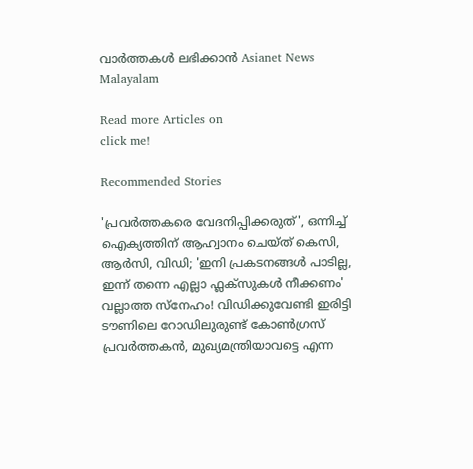വാർത്തകൾ ലഭിക്കാൻ Asianet News Malayalam

Read more Articles on
click me!

Recommended Stories

'പ്രവർത്തകരെ വേദനിപ്പിക്കരുത്', ഒന്നിച്ച് ഐക്യത്തിന് ആഹ്വാനം ചെയ്ത് കെസി, ആർസി, വിഡി; 'ഇനി പ്രകടനങ്ങൾ പാടില്ല, ഇന്ന് തന്നെ എല്ലാ ഫ്ലക്സുകൾ നീക്കണം'
വല്ലാത്ത സ്നേഹം! വിഡിക്കുവേണ്ടി ഇരിട്ടി ടൗണിലെ റോഡിലുരുണ്ട് കോണ്‍ഗ്രസ് പ്രവർത്തകൻ, മുഖ്യമന്ത്രിയാവട്ടെ എന്ന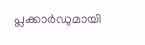പ്ലക്കാർഡുമായി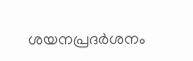ശയനപ്രദർശനം